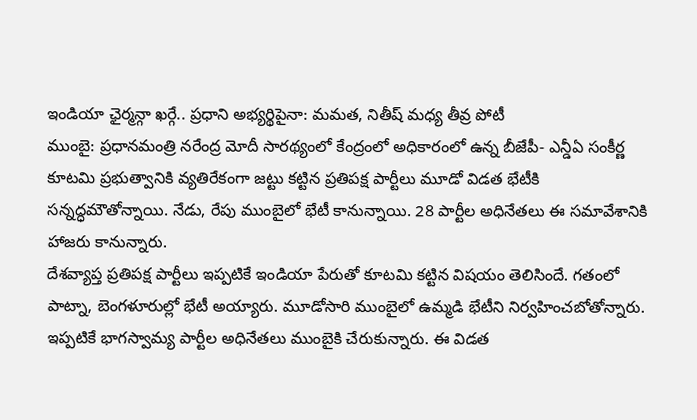ఇండియా ఛైర్మన్గా ఖర్గే.. ప్రధాని అభ్యర్థిపైనా: మమత, నితీష్ మధ్య తీవ్ర పోటీ
ముంబై: ప్రధానమంత్రి నరేంద్ర మోదీ సారథ్యంలో కేంద్రంలో అధికారంలో ఉన్న బీజేపీ- ఎన్డీఏ సంకీర్ణ కూటమి ప్రభుత్వానికి వ్యతిరేకంగా జట్టు కట్టిన ప్రతిపక్ష పార్టీలు మూడో విడత భేటీకి సన్నద్ధమౌతోన్నాయి. నేడు, రేపు ముంబైలో భేటీ కానున్నాయి. 28 పార్టీల అధినేతలు ఈ సమావేశానికి హాజరు కానున్నారు.
దేశవ్యాప్త ప్రతిపక్ష పార్టీలు ఇప్పటికే ఇండియా పేరుతో కూటమి కట్టిన విషయం తెలిసిందే. గతంలో పాట్నా, బెంగళూరుల్లో భేటీ అయ్యారు. మూడోసారి ముంబైలో ఉమ్మడి భేటీని నిర్వహించబోతోన్నారు. ఇప్పటికే భాగస్వామ్య పార్టీల అధినేతలు ముంబైకి చేరుకున్నారు. ఈ విడత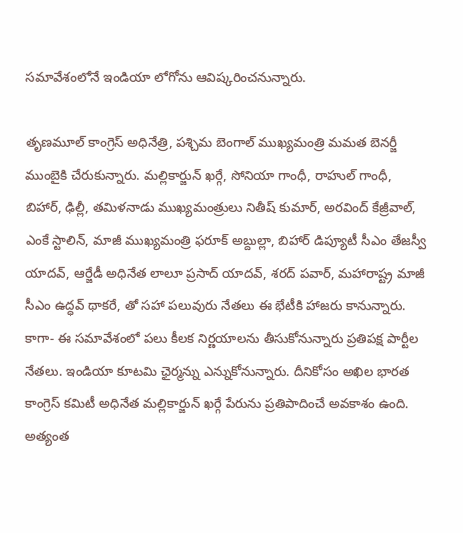సమావేశంలోనే ఇండియా లోగోను ఆవిష్కరించనున్నారు.

తృణమూల్ కాంగ్రెస్ అధినేత్రి, పశ్చిమ బెంగాల్ ముఖ్యమంత్రి మమత బెనర్జీ ముంబైకి చేరుకున్నారు. మల్లికార్జున్ ఖర్గే, సోనియా గాంధీ, రాహుల్ గాంధీ, బిహార్, ఢిల్లీ, తమిళనాడు ముఖ్యమంత్రులు నితీష్ కుమార్, అరవింద్ కేజ్రీవాల్, ఎంకే స్టాలిన్, మాజీ ముఖ్యమంత్రి ఫరూక్ అబ్దుల్లా, బిహార్ డిప్యూటీ సీఎం తేజస్వీ యాదవ్, ఆర్జేడీ అధినేత లాలూ ప్రసాద్ యాదవ్, శరద్ పవార్, మహారాష్ట్ర మాజీ సీఎం ఉద్ధవ్ థాకరే, తో సహా పలువురు నేతలు ఈ భేటీకి హాజరు కానున్నారు.
కాగా- ఈ సమావేశంలో పలు కీలక నిర్ణయాలను తీసుకోనున్నారు ప్రతిపక్ష పార్టీల నేతలు. ఇండియా కూటమి ఛైర్మన్ను ఎన్నుకోనున్నారు. దీనికోసం అఖిల భారత కాంగ్రెస్ కమిటీ అధినేత మల్లికార్జున్ ఖర్గే పేరును ప్రతిపాదించే అవకాశం ఉంది. అత్యంత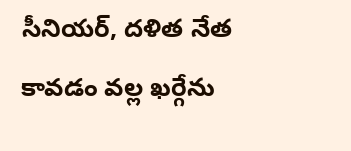సీనియర్, దళిత నేత కావడం వల్ల ఖర్గేను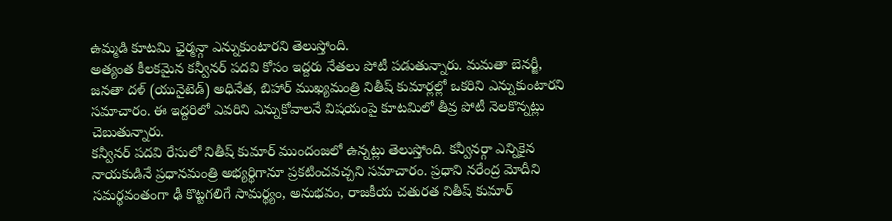ఉమ్మడి కూటమి ఛైర్మన్గా ఎన్నుకుంటారని తెలుస్తోంది.
అత్యంత కీలకమైన కన్వీనర్ పదవి కోసం ఇద్దరు నేతలు పోటీ పడుతున్నారు. మమతా బెనర్జీ, జనతా దళ్ (యునైటెడ్) అధినేత, బిహార్ ముఖ్యమంత్రి నితీష్ కుమార్లల్లో ఒకరిని ఎన్నుకుంటారని సమాచారం. ఈ ఇద్దరిలో ఎవరిని ఎన్నుకోవాలనే విషయంపై కూటమిలో తీవ్ర పోటీ నెలకొన్నట్లు చెబుతున్నారు.
కన్వీనర్ పదవి రేసులో నితీష్ కుమార్ ముందంజలో ఉన్నట్లు తెలుస్తోంది. కన్వీనర్గా ఎన్నికైన నాయకుడినే ప్రధానమంత్రి అభ్యర్థిగానూ ప్రకటించవచ్చని సమాచారం. ప్రధాని నరేంద్ర మోదీని సమర్థవంతంగా ఢీ కొట్టగలిగే సామర్థ్యం, అనుభవం, రాజకీయ చతురత నితీష్ కుమార్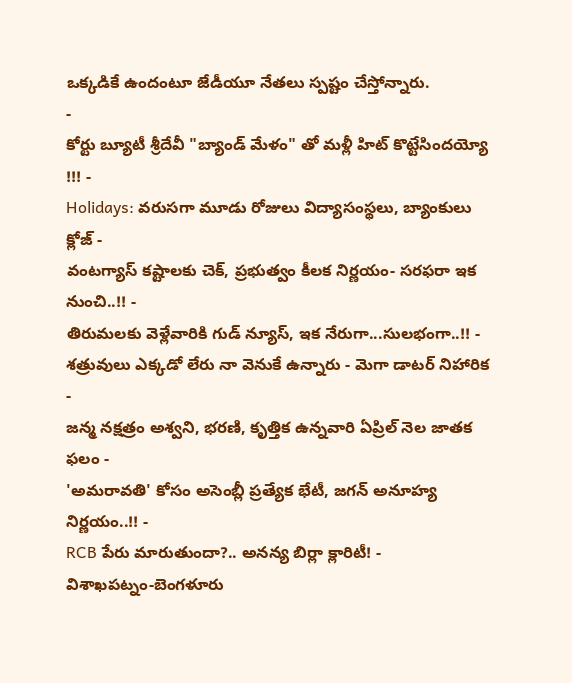ఒక్కడికే ఉందంటూ జేడీయూ నేతలు స్పష్టం చేస్తోన్నారు.
-
కోర్టు బ్యూటీ శ్రీదేవీ "బ్యాండ్ మేళం" తో మళ్లీ హిట్ కొట్టేసిందయ్యో !!! -
Holidays: వరుసగా మూడు రోజులు విద్యాసంస్థలు, బ్యాంకులు క్లోజ్ -
వంటగ్యాస్ కష్టాలకు చెక్, ప్రభుత్వం కీలక నిర్ణయం- సరఫరా ఇక నుంచి..!! -
తిరుమలకు వెళ్లేవారికి గుడ్ న్యూస్, ఇక నేరుగా...సులభంగా..!! -
శత్రువులు ఎక్కడో లేరు నా వెనుకే ఉన్నారు - మెగా డాటర్ నిహారిక -
జన్మ నక్షత్రం అశ్వని, భరణి, కృత్తిక ఉన్నవారి ఏప్రిల్ నెల జాతక ఫలం -
'అమరావతి' కోసం అసెంబ్లీ ప్రత్యేక భేటీ, జగన్ అనూహ్య నిర్ణయం..!! -
RCB పేరు మారుతుందా?.. అనన్య బిర్లా క్లారిటీ! -
విశాఖపట్నం-బెంగళూరు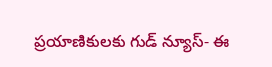ప్రయాణికులకు గుడ్ న్యూస్- ఈ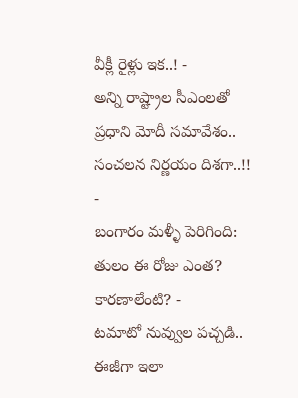వీక్లీ రైళ్లు ఇక..! -
అన్ని రాష్ట్రాల సీఎంలతో ప్రధాని మోదీ సమావేశం.. సంచలన నిర్ణయం దిశగా..!! -
బంగారం మళ్ళీ పెరిగింది: తులం ఈ రోజు ఎంత? కారణాలేంటి? -
టమాటో నువ్వుల పచ్చడి.. ఈజీగా ఇలా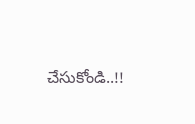చేసుకోండి..!!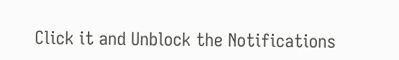Click it and Unblock the Notifications